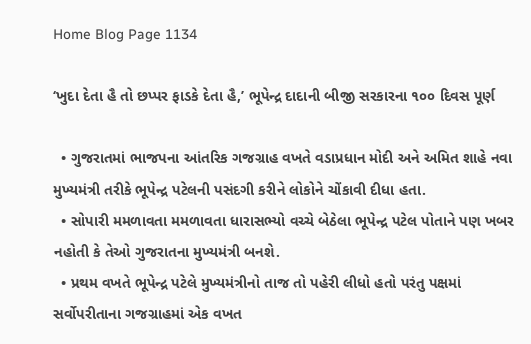Home Blog Page 1134

‘ખુદા દેતા હૈ તો છપ્પર ફાડકે દેતા હૈ,’ ભૂપેન્દ્ર દાદાની બીજી સરકારના ૧૦૦ દિવસ પૂર્ણ

  • ગુજરાતમાં ભાજપના આંતરિક ગજગ્રાહ વખતે વડાપ્રધાન મોદી અને અમિત શાહે નવા મુખ્યમંત્રી તરીકે ભૂપેન્દ્ર પટેલની પસંદગી કરીને લોકોને ચોંકાવી દીધા હતા.
  • સોપારી મમળાવતા મમળાવતા ધારાસભ્યો વચ્ચે બેઠેલા ભૂપેન્દ્ર પટેલ પોતાને પણ ખબર નહોતી કે તેઓ ગુજરાતના મુખ્યમંત્રી બનશે.
  • પ્રથમ વખતે ભૂપેન્દ્ર પટેલે મુખ્યમંત્રીનો તાજ તો પહેરી લીધો હતો પરંતુ પક્ષમાં સર્વોપરીતાના ગજગ્રાહમાં એક વખત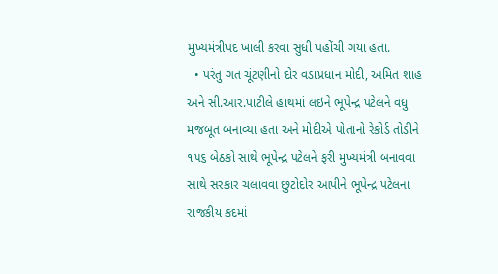મુખ્યમંત્રીપદ ખાલી કરવા સુધી પહોંચી ગયા હતા.
  • પરંતુ ગત ચૂંટણીનો દોર વડાપ્રધાન મોદી, અમિત શાહ અને સી.આર.પાટીલે હાથમાં લઇને ભૂપેન્દ્ર પટેલને વધુ મજબૂત બનાવ્યા હતા અને મોદીએ પોતાનો રેકોર્ડ તોડીને ૧૫૬ બેઠકો સાથે ભૂપેન્દ્ર પટેલને ફરી મુખ્યમંત્રી બનાવવા સાથે સરકાર ચલાવવા છુટોદોર આપીને ભૂપેન્દ્ર પટેલના રાજકીય કદમાં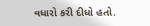વધારો કરી દીધો હતો.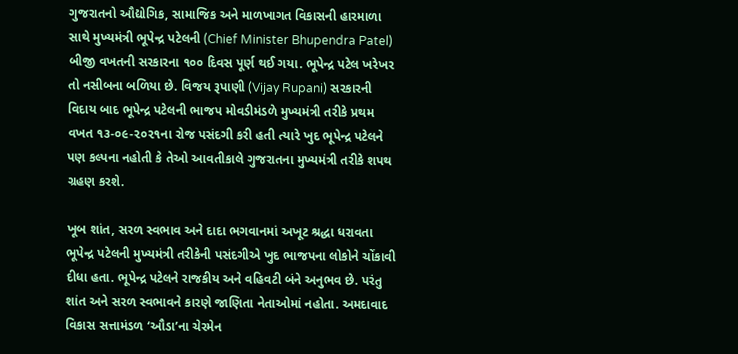ગુજરાતનો ઔદ્યોગિક, સામાજિક અને માળખાગત વિકાસની હારમાળા સાથે મુખ્યમંત્રી ભૂપેન્દ્ર પટેલની (Chief Minister Bhupendra Patel) બીજી વખતની સરકારના ૧૦૦ દિવસ પૂર્ણ થઈ ગયા. ભૂપેન્દ્ર પટેલ ખરેખર તો નસીબના બળિયા છે. વિજય રૂપાણી (Vijay Rupani) સરકારની વિદાય બાદ ભૂપેન્દ્ર પટેલની ભાજપ મોવડીમંડળે મુખ્યમંત્રી તરીકે પ્રથમ વખત ૧૩-૦૯-૨૦૨૧ના રોજ પસંદગી કરી હતી ત્યારે ખુદ ભૂપેન્દ્ર પટેલને પણ કલ્પના નહોતી કે તેઓ આવતીકાલે ગુજરાતના મુખ્યમંત્રી તરીકે શપથ ગ્રહણ કરશે.

ખૂબ શાંત, સરળ સ્વભાવ અને દાદા ભગવાનમાં અખૂટ શ્રદ્ધા ધરાવતા ભૂપેન્દ્ર પટેલની મુખ્યમંત્રી તરીકેની પસંદગીએ ખુદ ભાજપના લોકોને ચોંકાવી દીધા હતા. ભૂપેન્દ્ર પટેલને રાજકીય અને વહિવટી બંને અનુભવ છે. પરંતુ શાંત અને સરળ સ્વભાવને કારણે જાણિતા નેતાઓમાં નહોતા. અમદાવાદ વિકાસ સત્તામંડળ ‘ઔડા’ના ચેરમેન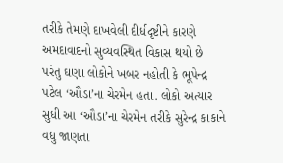તરીકે તેમણે દાખવેલી દીર્ધદૃષ્ટીને કારણે અમદાવાદનો સુવ્યવસ્થિત વિકાસ થયો છે પરંતુ ઘણા લોકોને ખબર નહોતી કે ભૂપેન્દ્ર પટેલ ‘ઔડા’ના ચેરમેન હતા. લોકો અત્યાર સુધી આ ‘ઔડા’ના ચેરમેન તરીકે સુરેન્દ્ર કાકાને વધુ જાણતા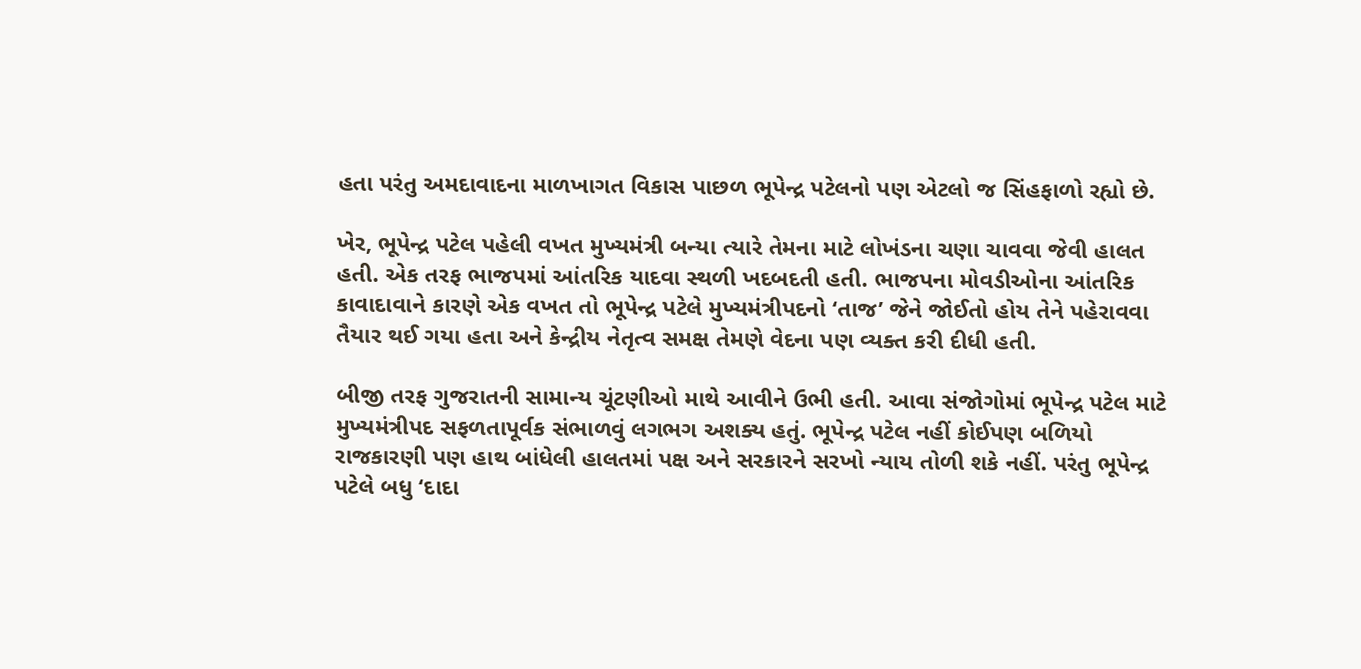હતા પરંતુ અમદાવાદના માળખાગત વિકાસ પાછળ ભૂપેન્દ્ર પટેલનો પણ એટલો જ સિંહફાળો રહ્યો છે.

ખેર, ભૂપેન્દ્ર પટેલ પહેલી વખત મુખ્યમંત્રી બન્યા ત્યારે તેમના માટે લોખંડના ચણા ચાવવા જેવી હાલત હતી. એક તરફ ભાજપમાં આંતરિક યાદવા સ્થળી ખદબદતી હતી. ભાજપના મોવડીઓના આંતરિક કાવાદાવાને કારણે એક વખત તો ભૂપેન્દ્ર પટેલે મુખ્યમંત્રીપદનો ‘તાજ’ જેને જોઈતો હોય તેને પહેરાવવા તૈયાર થઈ ગયા હતા અને કેન્દ્રીય નેતૃત્વ સમક્ષ તેમણે વેદના પણ વ્યક્ત કરી દીધી હતી.

બીજી તરફ ગુજરાતની સામાન્ય ચૂંટણીઓ માથે આવીને ઉભી હતી. આવા સંજોગોમાં ભૂપેન્દ્ર પટેલ માટે મુખ્યમંત્રીપદ સફળતાપૂર્વક સંભાળવું લગભગ અશક્ય હતું. ભૂપેન્દ્ર પટેલ નહીં કોઈપણ બળિયો રાજકારણી પણ હાથ બાંધેલી હાલતમાં પક્ષ અને સરકારને સરખો ન્યાય તોળી શકે નહીં. પરંતુ ભૂપેન્દ્ર પટેલે બધુ ‘દાદા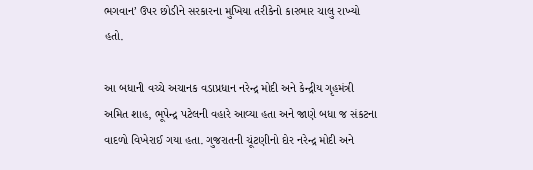ભગવાન’ ઉપર છોડીને સરકારના મુખિયા તરીકેનો કારભાર ચાલુ રાખ્યો હતો.

આ બધાની વચ્ચે અચાનક વડાપ્રધાન નરેન્દ્ર મોદી અને કેન્દ્રીય ગૃહમંત્રી અમિત શાહ, ભૂપેન્દ્ર પટેલની વહારે આવ્યા હતા અને જાણે બધા જ સંકટના વાદળો વિખેરાઈ ગયા હતા. ગુજરાતની ચૂંટણીનો દોર નરેન્દ્ર મોદી અને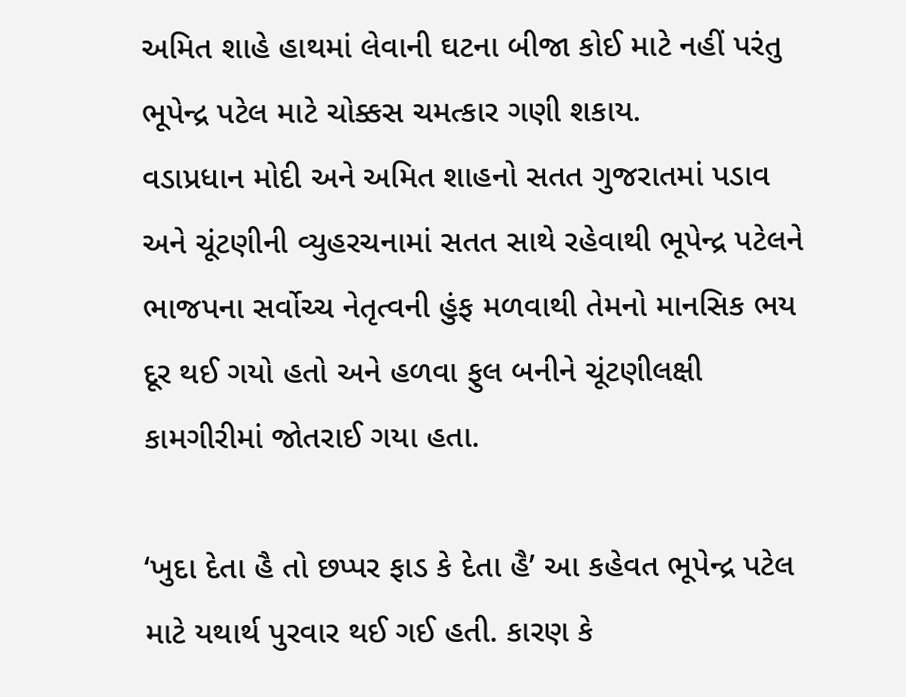અમિત શાહે હાથમાં લેવાની ઘટના બીજા કોઈ માટે નહીં પરંતુ ભૂપેન્દ્ર પટેલ માટે ચોક્કસ ચમત્કાર ગણી શકાય.
વડાપ્રધાન મોદી અને અમિત શાહનો સતત ગુજરાતમાં પડાવ અને ચૂંટણીની વ્યુહરચનામાં સતત સાથે રહેવાથી ભૂપેન્દ્ર પટેલને ભાજપના સર્વોચ્ચ નેતૃત્વની હુંફ મળવાથી તેમનો માનસિક ભય દૂર થઈ ગયો હતો અને હળવા ફુલ બનીને ચૂંટણીલક્ષી કામગીરીમાં જોતરાઈ ગયા હતા.

‘ખુદા દેતા હૈ તો છપ્પર ફાડ કે દેતા હૈ’ આ કહેવત ભૂપેન્દ્ર પટેલ માટે યથાર્થ પુરવાર થઈ ગઈ હતી. કારણ કે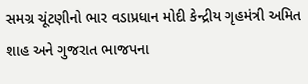સમગ્ર ચૂંટણીનો ભાર વડાપ્રધાન મોદી કેન્દ્રીય ગૃહમંત્રી અમિત શાહ અને ગુજરાત ભાજપના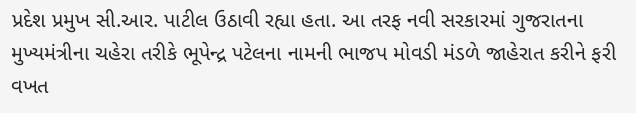પ્રદેશ પ્રમુખ સી.આર. પાટીલ ઉઠાવી રહ્યા હતા. આ તરફ નવી સરકારમાં ગુજરાતના મુખ્યમંત્રીના ચહેરા તરીકે ભૂપેન્દ્ર પટેલના નામની ભાજપ મોવડી મંડળે જાહેરાત કરીને ફરી વખત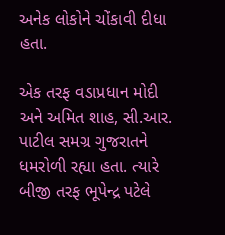અનેક લોકોને ચોંકાવી દીધા હતા.

એક તરફ વડાપ્રધાન મોદી અને અમિત શાહ, સી.આર. પાટીલ સમગ્ર ગુજરાતને ધમરોળી રહ્યા હતા. ત્યારે બીજી તરફ ભૂપેન્દ્ર પટેલે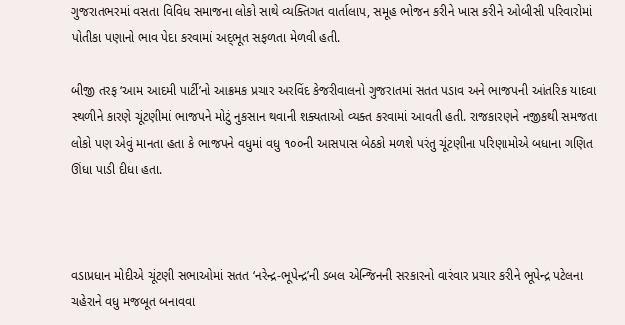ગુજરાતભરમાં વસતા વિવિધ સમાજના લોકો સાથે વ્યક્તિગત વાર્તાલાપ, સમૂહ ભોજન કરીને ખાસ કરીને ઓબીસી પરિવારોમાં પોતીકા પણાનો ભાવ પેદા કરવામાં અદ્‍ભૂત સફળતા મેળવી હતી.

બીજી તરફ ‘આમ આદમી પાર્ટી’નો આક્રમક પ્રચાર અરવિંદ કેજરીવાલનો ગુજરાતમાં સતત પડાવ અને ભાજપની આંતરિક યાદવા સ્થળીને કારણે ચૂંટણીમાં ભાજપને મોટું નુકસાન થવાની શક્યતાઓ વ્યક્ત કરવામાં આવતી હતી. રાજકારણને નજીકથી સમજતા લોકો પણ એવું માનતા હતા કે ભાજપને વધુમાં વધુ ૧૦૦ની આસપાસ બેઠકો મળશે પરંતુ ચૂંટણીના પરિણામોએ બધાના ગણિત ઊંધા પાડી દીધા હતા.



વડાપ્રધાન મોદીએ ચૂંટણી સભાઓમાં સતત ‘નરેન્દ્ર-ભૂપેન્દ્ર’ની ડબલ એન્જિનની સરકારનો વારંવાર પ્રચાર કરીને ભૂપેન્દ્ર પટેલના ચહેરાને વધુ મજબૂત બનાવવા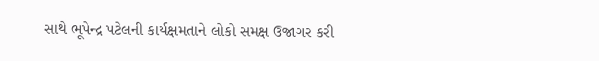સાથે ભૂપેન્દ્ર પટેલની કાર્યક્ષમતાને લોકો સમક્ષ ઉજાગર કરી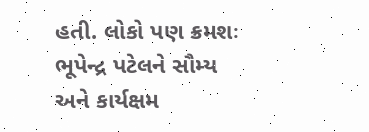હતી. લોકો પણ ક્રમશઃ ભૂપેન્દ્ર પટેલને સૌમ્ય અને કાર્યક્ષમ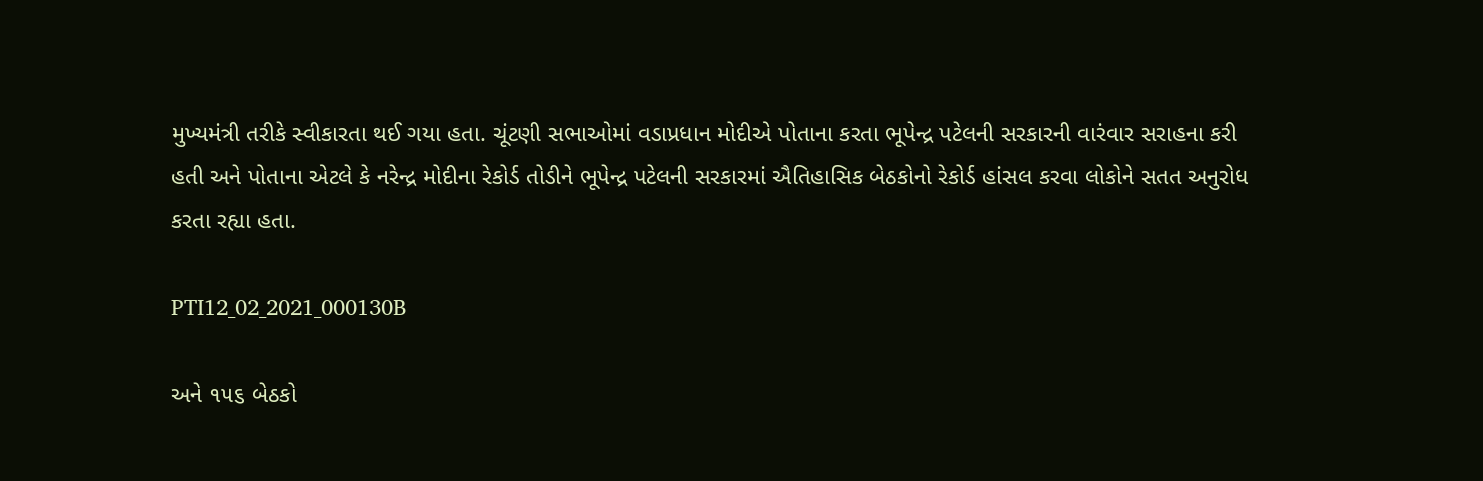મુખ્યમંત્રી તરીકે સ્વીકારતા થઈ ગયા હતા. ચૂંટણી સભાઓમાં વડાપ્રધાન મોદીએ પોતાના કરતા ભૂપેન્દ્ર પટેલની સરકારની વારંવાર સરાહના કરી હતી અને પોતાના એટલે કે નરેન્દ્ર મોદીના રેકોર્ડ તોડીને ભૂપેન્દ્ર પટેલની સરકારમાં ઐતિહાસિક બેઠકોનો રેકોર્ડ હાંસલ કરવા લોકોને સતત અનુરોધ કરતા રહ્યા હતા.

PTI12_02_2021_000130B

અને ૧૫૬ બેઠકો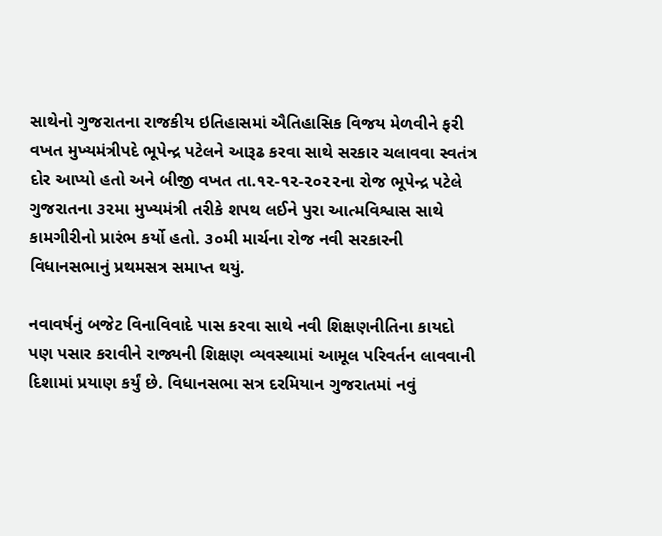સાથેનો ગુજરાતના રાજકીય ઇતિહાસમાં ઐતિહાસિક વિજય મેળવીને ફરી વખત મુખ્યમંત્રીપદે ભૂપેન્દ્ર પટેલને આરૂઢ કરવા સાથે સરકાર ચલાવવા સ્વતંત્ર દોર આપ્યો હતો અને બીજી વખત તા.૧૨-૧૨-૨૦૨૨ના રોજ ભૂપેન્દ્ર પટેલે ગુજરાતના ૩૨મા મુખ્યમંત્રી તરીકે શપથ લઈને પુરા આત્મવિશ્વાસ સાથે કામગીરીનો પ્રારંભ કર્યો હતો. ૩૦મી માર્ચના રોજ નવી સરકારની વિધાનસભાનું પ્રથમસત્ર સમાપ્‍ત થયું.

નવાવર્ષનું બજેટ વિનાવિવાદે પાસ કરવા સાથે નવી શિક્ષણનીતિના કાયદો પણ પસાર કરાવીને રાજ્યની શિક્ષણ વ્યવસ્થામાં આમૂલ પ‌રિવર્તન લાવવાની દિશામાં પ્રયાણ કર્યું છે. વિધાનસભા સત્ર દરમિયાન ગુજરાતમાં નવું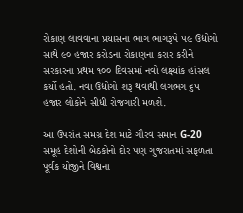રોકાણ લાવવાના પ્રયાસના ભાગ ભાગરૂપે ૫૯ ઉદ્યોગો સાથે ૯૦ હજાર કરોડના રોકાણના કરાર કરીને સરકારના પ્રથમ ૧૦૦ દિવસમાં નવો લક્ષ્યાંક હાંસલ કર્યો હતો. નવા ઉદ્યોગો શરૂ થવાથી લગભગ ૬૫ હજાર લોકોને સીધી રોજગારી મળશે.

આ ઉપરાંત સમગ્ર દેશ માટે ગૌરવ સમાન G-20 સમૂહ દેશોની બેઠકોનો દોર પણ ગુજરાતમાં સફળતા પૂર્વક યોજીને વિશ્વના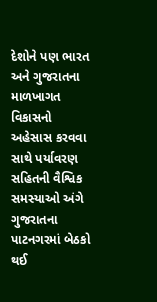દેશોને પણ ભારત અને ગુજરાતના માળખાગત વિકાસનો અહેસાસ કરવવા સાથે પર્યાવરણ સહિતની વૈશ્વિક સમસ્યાઓ અંગે ગુજરાતના પાટનગરમાં બેઠકો થઈ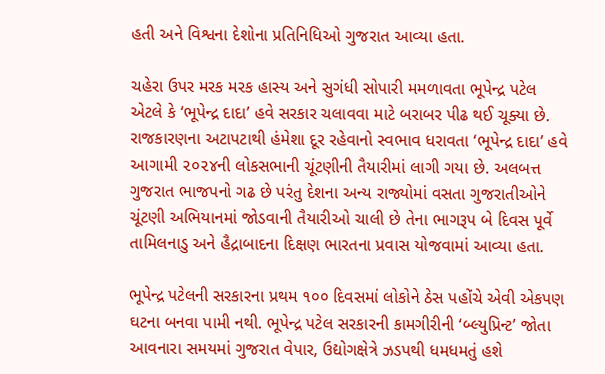હતી અને વિશ્વના દેશોના પ્રતિનિધિઓ ગુજરાત આવ્યા હતા.

ચહેરા ઉપર મરક મરક હાસ્ય અને સુગંધી સોપારી મમળાવતા ભૂપેન્દ્ર પટેલ એટલે કે ‘ભૂપેન્દ્ર દાદા’ હવે સરકાર ચલાવવા માટે બરાબર પીઢ થઈ ચૂક્યા છે. રાજકારણના અટાપટાથી હંમેશા દૂર રહેવાનો સ્વભાવ ધરાવતા ‘ભૂપેન્દ્ર દાદા’ હવે આગામી ૨૦૨૪ની લોકસભાની ચૂંટણીની તૈયારીમાં લાગી ગયા છે. અલબત્ત ગુજરાત ભાજપનો ગઢ છે પરંતુ દેશના અન્ય રાજ્યોમાં વસતા ગુજરાતીઓને ચૂંટણી અભિયાનમાં જોડવાની તૈયારીઓ ચાલી છે તેના ભાગરૂપ બે દિવસ પૂર્વે તામિલનાડુ અને હૈદ્રાબાદના દ‌િક્ષણ ભારતના પ્રવાસ યોજવામાં આવ્યા હતા.

ભૂપેન્દ્ર પટેલની સરકારના પ્રથમ ૧૦૦ દિવસમાં લોકોને ઠેસ પહોંચે એવી એકપણ ઘટના બનવા પામી નથી. ભૂપેન્દ્ર પટેલ સરકારની કામગીરીની ‘બ્લ્યુપ્રિન્ટ’ જોતા આવનારા સમયમાં ગુજરાત વેપાર, ઉદ્યોગક્ષેત્રે ઝડપથી ધમધમતું હશે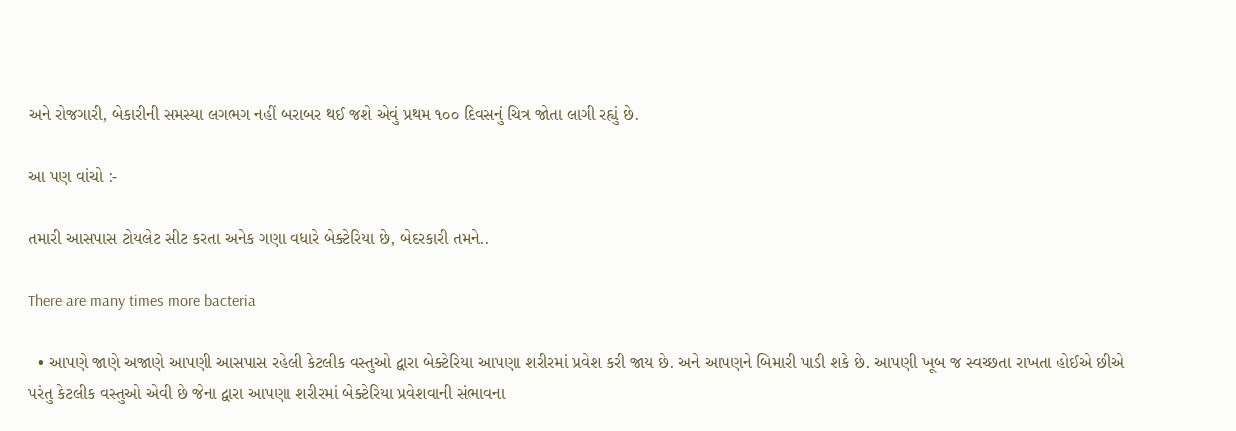અને રોજગારી, બેકારીની સમસ્યા લગભગ નહીં બરાબર થઈ જશે એવું પ્રથમ ૧૦૦ દિવસનું ચિત્ર જોતા લાગી રહ્યું છે.

આ પણ વાંચો :-

તમારી આસપાસ ટોયલેટ સીટ કરતા અનેક ગણા વધારે બેક્ટેરિયા છે, બેદરકારી તમને..

There are many times more bacteria

  • આપણે જાણે અજાણે આપણી આસપાસ રહેલી કેટલીક વસ્તુઓ દ્વારા બેક્ટેરિયા આપણા શરીરમાં પ્રવેશ કરી જાય છે. અને આપણને બિમારી પાડી શકે છે. આપણી ખૂબ જ સ્વચ્છતા રાખતા હોઈએ છીએ પરંતુ કેટલીક વસ્તુઓ એવી છે જેના દ્વારા આપણા શરીરમાં બેક્ટેરિયા પ્રવેશવાની સંભાવના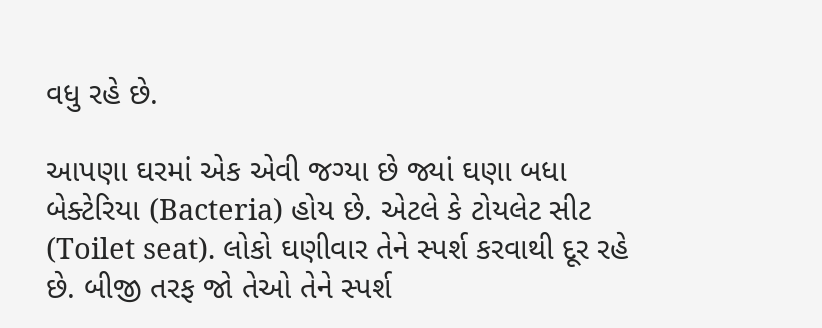વધુ રહે છે.

આપણા ઘરમાં એક એવી જગ્યા છે જ્યાં ઘણા બધા બેક્ટેરિયા (Bacteria) હોય છે. એટલે કે ટોયલેટ સીટ (Toilet seat). લોકો ઘણીવાર તેને સ્પર્શ કરવાથી દૂર રહે છે. બીજી તરફ જો તેઓ તેને સ્પર્શ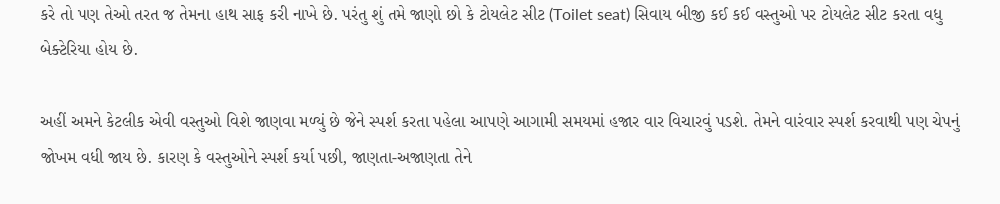કરે તો પણ તેઓ તરત જ તેમના હાથ સાફ કરી નાખે છે. પરંતુ શું તમે જાણો છો કે ટોયલેટ સીટ (Toilet seat) સિવાય બીજી કઈ કઈ વસ્તુઓ પર ટોયલેટ સીટ કરતા વધુ બેક્ટેરિયા હોય છે.

અહીં અમને કેટલીક એવી વસ્તુઓ વિશે જાણવા મળ્યું છે જેને સ્પર્શ કરતા પહેલા આપણે આગામી સમયમાં હજાર વાર વિચારવું પડશે. તેમને વારંવાર સ્પર્શ કરવાથી પણ ચેપનું જોખમ વધી જાય છે. કારણ કે વસ્તુઓને સ્પર્શ કર્યા પછી, જાણતા-અજાણતા તેને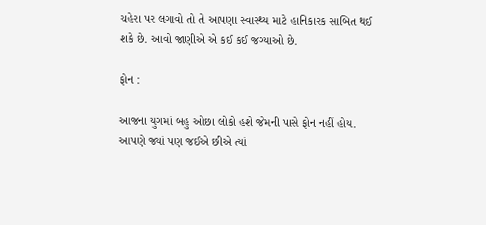ચહેરા પર લગાવો તો તે આપણા સ્વાસ્થ્ય માટે હાનિકારક સાબિત થઈ શકે છે. આવો જાણીએ એ કઈ કઈ જગ્યાઓ છે.

ફોન :

આજના યુગમાં બહુ ઓછા લોકો હશે જેમની પાસે ફોન નહીં હોય. આપણે જ્યાં પણ જઈએ છીએ ત્યાં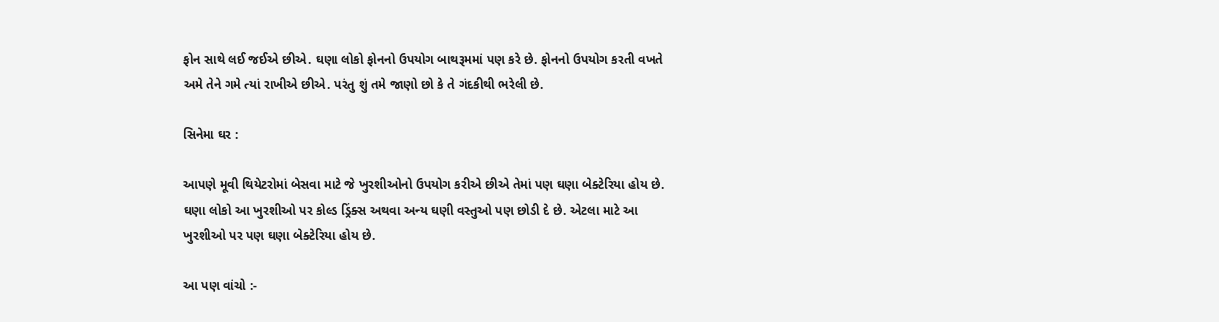ફોન સાથે લઈ જઈએ છીએ. ઘણા લોકો ફોનનો ઉપયોગ બાથરૂમમાં પણ કરે છે. ફોનનો ઉપયોગ કરતી વખતે અમે તેને ગમે ત્યાં રાખીએ છીએ. પરંતુ શું તમે જાણો છો કે તે ગંદકીથી ભરેલી છે.

સિનેમા ઘર :

આપણે મૂવી થિયેટરોમાં બેસવા માટે જે ખુરશીઓનો ઉપયોગ કરીએ છીએ તેમાં પણ ઘણા બેક્ટેરિયા હોય છે. ઘણા લોકો આ ખુરશીઓ પર કોલ્ડ ડ્રિંક્સ અથવા અન્ય ઘણી વસ્તુઓ પણ છોડી દે છે. એટલા માટે આ ખુરશીઓ પર પણ ઘણા બેક્ટેરિયા હોય છે.

આ પણ વાંચો :-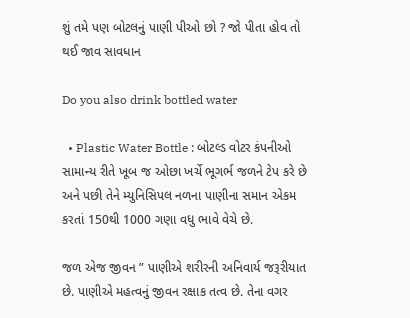શું તમે પણ બોટલનું પાણી પીઓ છો ? જો પીતા હોવ તો થઈ જાવ સાવધાન

Do you also drink bottled water

  • Plastic Water Bottle : બોટલ્ડ વોટર કંપનીઓ સામાન્ય રીતે ખૂબ જ ઓછા ખર્ચે ભૂગર્ભ જળને ટેપ કરે છે અને પછી તેને મ્યુનિસિપલ નળના પાણીના સમાન એકમ કરતાં 150થી 1000 ગણા વધુ ભાવે વેચે છે.

જળ એજ જીવન ” પાણીએ શરીરની અનિવાર્ય જરૂરીયાત છે. પાણીએ મહત્વનું જીવન રક્ષાક તત્વ છે. તેના વગર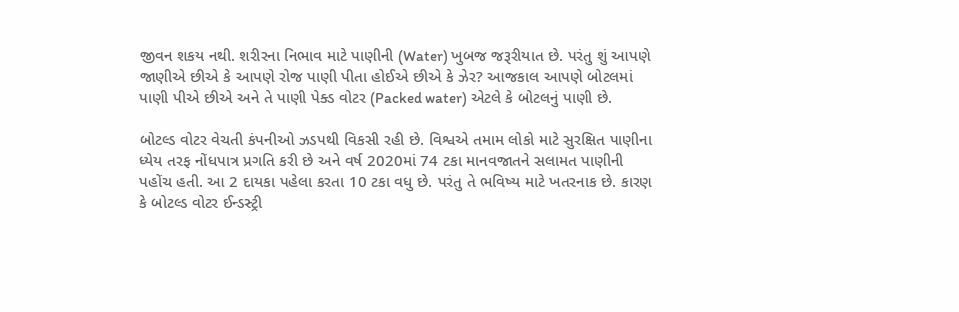જીવન શકય નથી. શરીરના નિભાવ માટે પાણીની (Water) ખુબજ જરૂરીયાત છે. પરંતુ શું આપણે જાણીએ છીએ કે આપણે રોજ પાણી પીતા હોઈએ છીએ કે ઝેર? આજકાલ આપણે બોટલમાં પાણી પીએ છીએ અને તે પાણી પેક્ડ વોટર (Packed water) એટલે કે બોટલનું પાણી છે.

બોટલ્ડ વોટર વેચતી કંપનીઓ ઝડપથી વિકસી રહી છે. વિશ્વએ તમામ લોકો માટે સુરક્ષિત પાણીના ધ્યેય તરફ નોંધપાત્ર પ્રગતિ કરી છે અને વર્ષ 2020માં 74 ટકા માનવજાતને સલામત પાણીની પહોંચ હતી. આ 2 દાયકા પહેલા કરતા 10 ટકા વધુ છે. પરંતુ તે ભવિષ્ય માટે ખતરનાક છે. કારણ કે બોટલ્ડ વોટર ઈન્ડસ્ટ્રી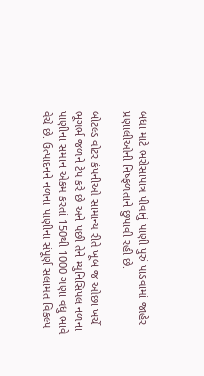બધા માટે ભરોસાપાત્ર પીવાનું પાણી પુરું પાડવામાં જાહેર પ્રણાલીઓની નિષ્ફળતાને છુપાવી રહી છે.

બોટલ્ડ વોટર કંપનીઓ સામાન્ય રીતે ખૂબ જ ઓછા ખર્ચે ભૂગર્ભ જળને ટેપ કરે છે અને પછી તેને મ્યુનિસિપલ નળના પાણીના સમાન એકમ કરતાં 150થી 1000 ગણા વધુ ભાવે વેચે છે. ઉત્પાદનને નળના પાણીના સંપૂર્ણ સલામત વિકલ્પ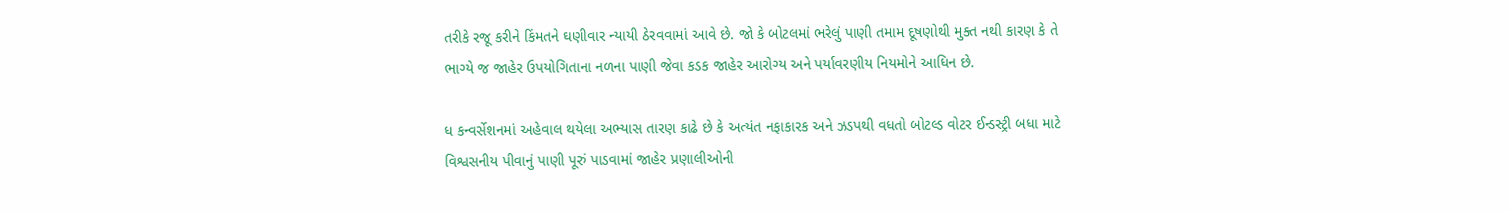તરીકે રજૂ કરીને કિંમતને ઘણીવાર ન્યાયી ઠેરવવામાં આવે છે. જો કે બોટલમાં ભરેલું પાણી તમામ દૂષણોથી મુક્ત નથી કારણ કે તે ભાગ્યે જ જાહેર ઉપયોગિતાના નળના પાણી જેવા કડક જાહેર આરોગ્ય અને પર્યાવરણીય નિયમોને આધિન છે.

ધ કન્વર્સેશનમાં અહેવાલ થયેલા અભ્યાસ તારણ કાઢે છે કે અત્યંત નફાકારક અને ઝડપથી વધતો બોટલ્ડ વોટર ઈન્ડસ્ટ્રી બધા માટે વિશ્વસનીય પીવાનું પાણી પૂરું પાડવામાં જાહેર પ્રણાલીઓની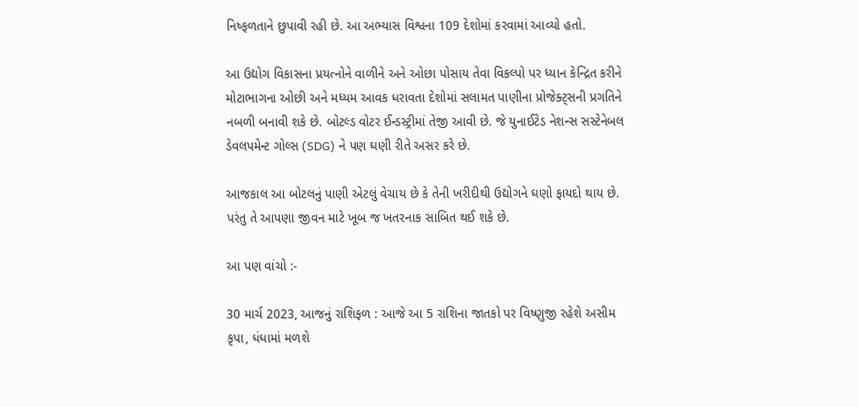નિષ્ફળતાને છુપાવી રહી છે. આ અભ્યાસ વિશ્વના 109 દેશોમાં કરવામાં આવ્યો હતો.

આ ઉદ્યોગ વિકાસના પ્રયત્નોને વાળીને અને ઓછા પોસાય તેવા વિકલ્પો પર ધ્યાન કેન્દ્રિત કરીને મોટાભાગના ઓછી અને મધ્યમ આવક ધરાવતા દેશોમાં સલામત પાણીના પ્રોજેક્ટ્સની પ્રગતિને નબળી બનાવી શકે છે. બોટલ્ડ વોટર ઈન્ડસ્ટ્રીમાં તેજી આવી છે. જે યુનાઈટેડ નેશન્સ સસ્ટેનેબલ ડેવલપમેન્ટ ગોલ્સ (SDG) ને પણ ઘણી રીતે અસર કરે છે.

આજકાલ આ બોટલનું પાણી એટલું વેચાય છે કે તેની ખરીદીથી ઉદ્યોગને ઘણો ફાયદો થાય છે. પરંતુ તે આપણા જીવન માટે ખૂબ જ ખતરનાક સાબિત થઈ શકે છે.

આ પણ વાંચો :-

30 માર્ચ 2023, આજનું રાશિફળ : આજે આ 5 રાશિના જાતકો પર વિષ્ણુજી રહેશે અસીમ કૃપા, ધંધામાં મળશે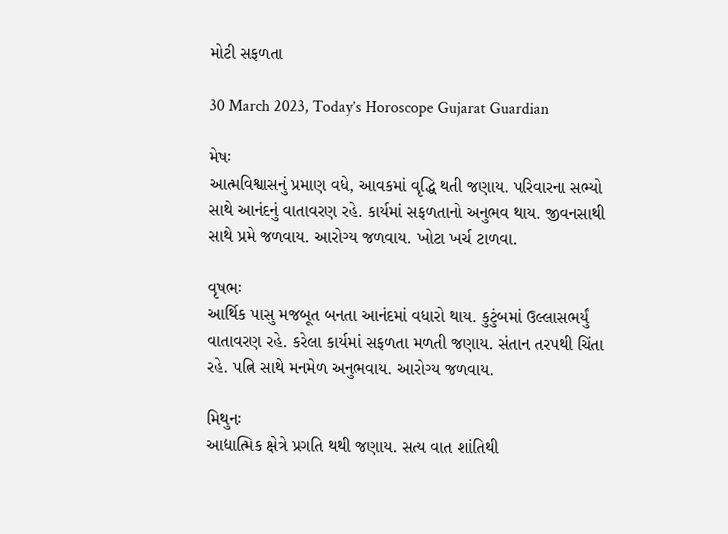મોટી સફળતા

30 March 2023, Today’s Horoscope Gujarat Guardian

મેષઃ
આત્મવિશ્વાસનું પ્રમાણ વધે, આવકમાં વૃદ્ધિ થતી જણાય. પરિવારના સભ્યો સાથે આનંદનું વાતાવરણ રહે. કાર્યમાં સફળતાનો અનુભવ થાય. જીવનસાથી સાથે પ્રમે જળવાય. આરોગ્ય જળવાય. ખોટા ખર્ચ ટાળવા.

વૃષભઃ
આર્થિક પાસુ મજબૂત બનતા આનંદમાં વધારો થાય. કુટુંબમાં ઉલ્લાસભર્યું વાતાવરણ રહે. કરેલા કાર્યમાં સફળતા મળતી જણાય. સંતાન તરપથી ચિંતા રહે. પત્નિ સાથે મનમેળ અનુભવાય. આરોગ્ય જળવાય.

મિથુનઃ
આદ્યાત્મિક ક્ષેત્રે પ્ર‌ગતિ થથી જણાય. સત્ય વાત શાંતિથી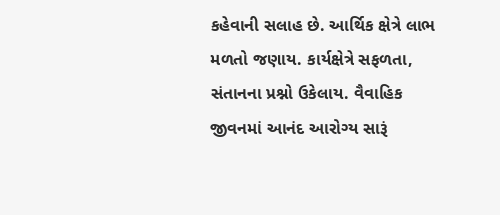કહેવાની સલાહ છે. આર્થિક ક્ષેત્રે લાભ મળતો જણાય. કાર્યક્ષેત્રે સફળતા, સંતાનના પ્રશ્નો ઉકેલાય. વૈવાહિક જીવનમાં આનંદ આરોગ્ય સારૂં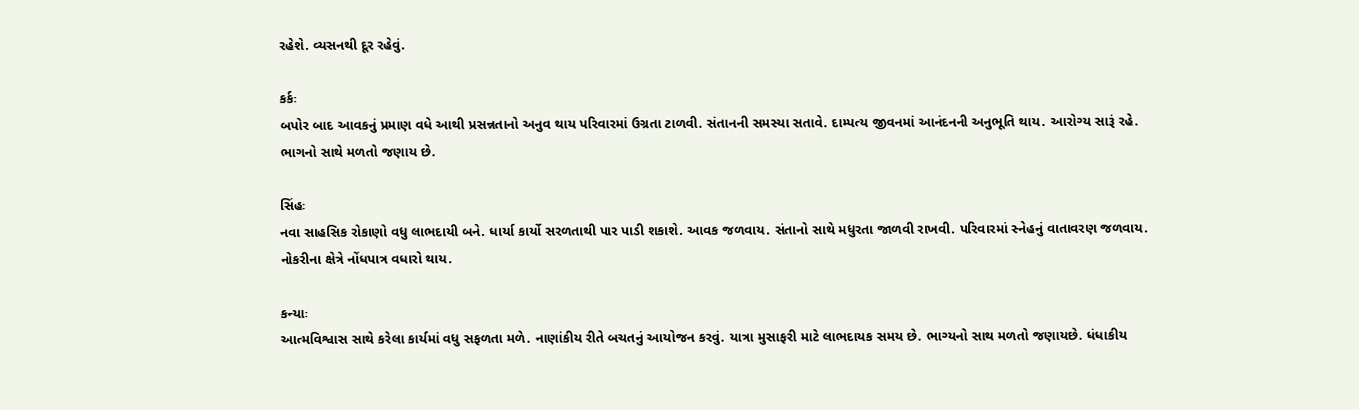રહેશે. વ્યસનથી દૂર રહેવું.

કર્કઃ
બપોર બાદ આવકનું પ્રમાણ વધે આથી પ્રસન્નતાનો અનુવ થાય પરિવારમાં ઉગ્રતા ટાળવી. સંતાનની સમસ્યા સતાવે. દામ્પત્ય જીવનમાં આનંદનની અનુભૂતિ થાય. આરોગ્ય સારૂં રહે. ભાગનો સાથે મળતો જણાય છે.

સિંહઃ
નવા સાહસિક રોકાણો વધુ લાભદાયી બને. ધાર્યા કાર્યો સરળતાથી પાર પાડી શકાશે. આવક જળવાય. સંતાનો સાથે મધુરતા જાળવી રાખવી. પરિવારમાં સ્નેહનું વાતાવરણ જળવાય. નોકરીના ક્ષેત્રે નોંધપાત્ર વધારો થાય.

કન્યાઃ
આત્મવિશ્વાસ સાથે કરેલા કાર્યમાં વધુ સફળતા મળે. નાણાંકીય રીતે બચતનું આયોજન કરવું. યાત્રા મુસાફરી માટે લાભદાયક સમય છે. ભાગ્યનો સાથ મળતો જણાયછે. ધંધાકીય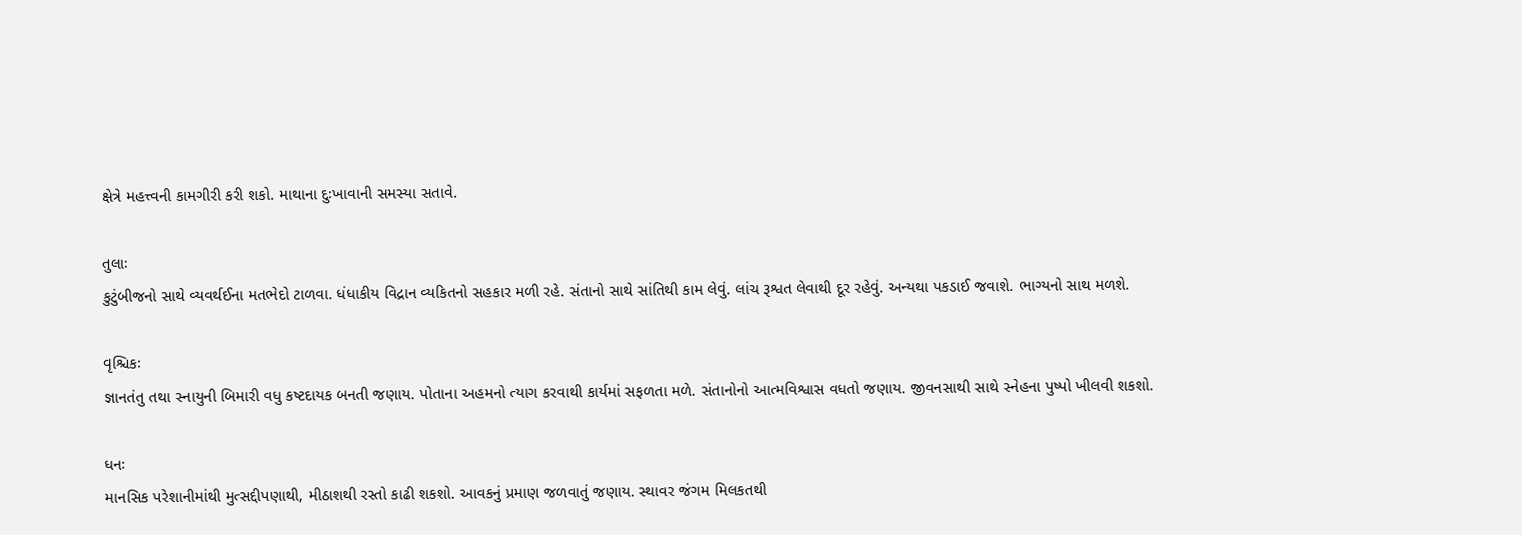ક્ષેત્રે મહત્ત્વની કામગીરી કરી શકો. માથાના દુઃખાવાની સમસ્યા સતાવે.

તુલાઃ
કુટુંબીજનો સાથે વ્યવર્થઈના મતભેદો ટાળવા. ધંધાકીય વિદ્રાન વ્યકિતનો સહકાર મળી રહે. સંતાનો સાથે સાંતિથી કામ લેવું. લાંચ રૂશ્વત લેવાથી દૂર રહેવું. અન્યથા પકડાઈ જવાશે. ભાગ્યનો સાથ મળશે.

વૃશ્ચિકઃ
જ્ઞાનતંતુ તથા સ્નાયુની બિમારી વધુ કષ્ટદાયક બનતી જણાય. પોતાના અહમનો ત્યાગ કરવાથી કાર્યમાં સફળતા મળે. સંતાનોનો આત્મવિશ્વાસ વધતો જણાય. જીવનસાથી સાથે સ્નેહના પુષ્પો ખીલવી શકશો.

ધનઃ
માનસિક પરેશાનીમાંથી મુત્સદ્દીપણાથી, મીઠાશથી રસ્તો કાઢી શકશો. આવકનું પ્રમાણ જળવાતું જણાય. સ્થાવર જંગમ મિલકતથી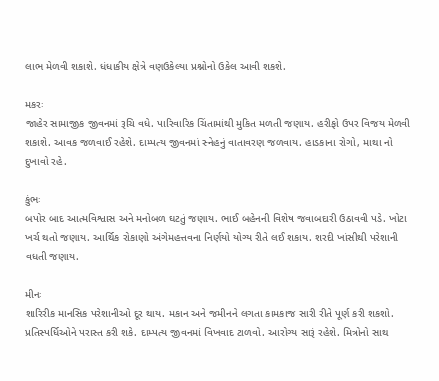લાભ મેળવી શકાશે. ધંધાકીય ક્ષેત્રે વણઉકેલ્યા પ્રશ્નોનો ઉકેલ આવી શકશે.

મકરઃ
જાહેર સામાજીક જીવનમાં રૂચિ વધે. પારિવારિક ચિંતામાંથી મુકિત મળતી જણાય. હરીફો ઉપર‌ વિજય મેળવી શકાશે. આવક જળવાઈ રહેશે. દામ્પત્ય જીવનમાં સ્નેહનું વાતાવરણ જળવાય. હાડકાના રોગો, માથા નો દુખાવો રહે.

કુંભઃ
બપોર બાદ આત્મવિશ્વાસ અને મનોબળ ઘટતું જણાય. ભાઈ બહેનની વિશેષ જવાબદારી ઉઠાવવી પડે. ખોટા ખર્ચ થતો જણાય. આર્થિક રોકાણો અંગેમહત્તવના નિર્ણયો યોગ્ય રીતે લઈ શકાય. શરદી ખાંસીથી પરેશાની વધતી જણાય.

મીનઃ
શારિરીક માનસિક પરેશાનીઓ દૂર થાય. મકાન અને જમીનને લગતા કામકાજ સારી રીતે પૂર્ણ કરી શકશો. પ્રતિસ્પર્ધિઓને પરાસ્ત કરી શકે. દામ્પત્ય જીવનમાં વિખવાદ ટાળ‍વો. આરોગ્ય સારૂં રહેશે. મિત્રોનો સાથ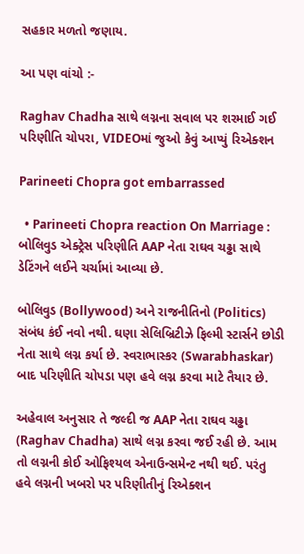સહકાર મળતો જણાય.

આ પણ વાંચો :-

Raghav Chadha સાથે લગ્નના સવાલ પર શરમાઈ ગઈ પરિણીતિ ચોપરા, VIDEOમાં જુઓ કેવું આપ્યું રિએક્શન

Parineeti Chopra got embarrassed

  • Parineeti Chopra reaction On Marriage : બોલિવુડ એક્ટ્રેસ પરિણીતિ AAP નેતા રાઘવ ચઢ્ઢા સાથે ડેટિંગને લઈને ચર્ચામાં આવ્યા છે.

બોલિવુડ (Bollywood) અને રાજનીતિનો (Politics) સંબંધ કંઈ નવો નથી. ઘણા સેલિબ્રિટીઝે ફિલ્મી સ્ટાર્સને છોડી નેતા સાથે લગ્ન કર્યા છે. સ્વરાભાસ્કર (Swarabhaskar) બાદ પરિણીતિ ચોપડા પણ હવે લગ્ન કરવા માટે તૈયાર છે.

અહેવાલ અનુસાર તે જલ્દી જ AAP નેતા રાઘવ ચઢ્ઢા (Raghav Chadha) સાથે લગ્ન કરવા જઈ રહી છે. આમ તો લગ્નની કોઈ ઓફિશ્યલ એનાઉન્સમેન્ટ નથી થઈ. પરંતુ હવે લગ્નની ખબરો પર પરિણીતીનું રિએક્શન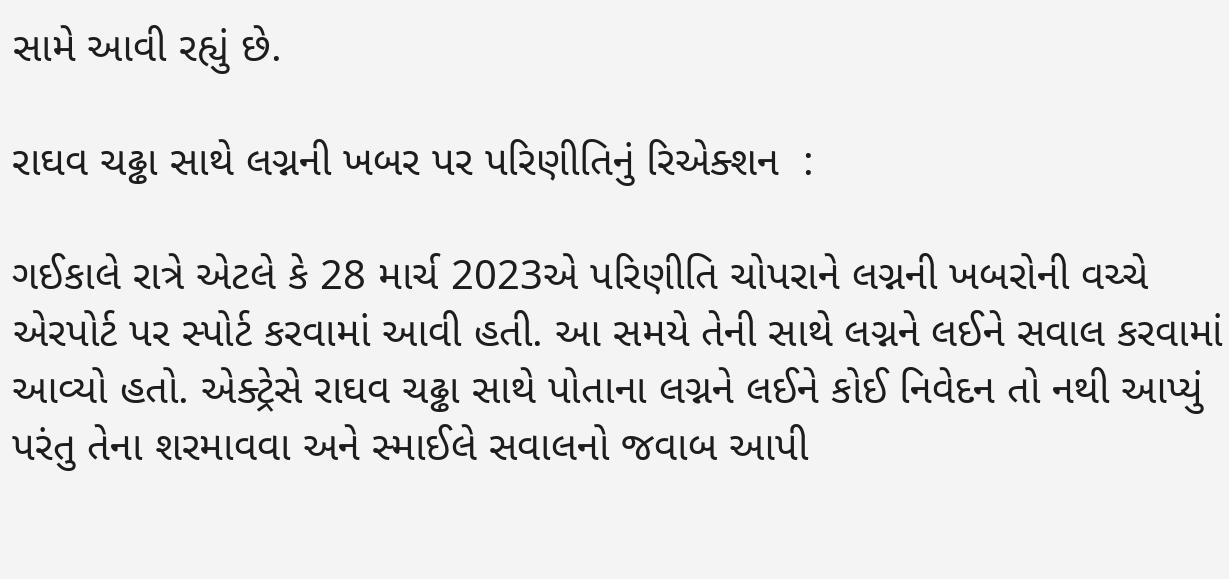સામે આવી રહ્યું છે.

રાઘવ ચઢ્ઢા સાથે લગ્નની ખબર પર પરિણીતિનું રિએક્શન  :

ગઈકાલે રાત્રે એટલે કે 28 માર્ચ 2023એ પરિણીતિ ચોપરાને લગ્નની ખબરોની વચ્ચે એરપોર્ટ પર સ્પોર્ટ કરવામાં આવી હતી. આ સમયે તેની સાથે લગ્નને લઈને સવાલ કરવામાં આવ્યો હતો. એક્ટ્રેસે રાઘવ ચઢ્ઢા સાથે પોતાના લગ્નને લઈને કોઈ નિવેદન તો નથી આપ્યું પરંતુ તેના શરમાવવા અને સ્માઈલે સવાલનો જવાબ આપી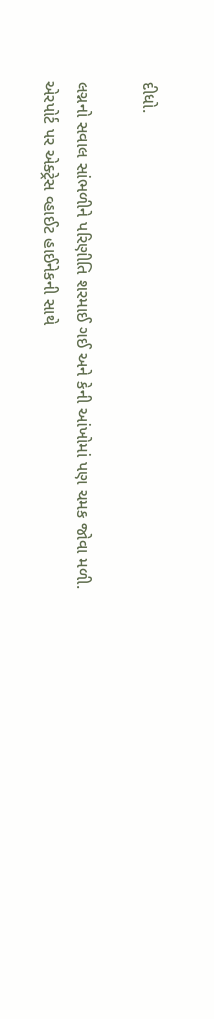દીધો.

લગ્નનો સવાલ સાંભળીને પરિણીતિ શરમાઈ ગઈ અને કેની આંખોમાં પણ ચમક જોવા મળી. એરપોર્ટ પર એક્ટ્રેસ વ્હાઈટ હાઈનેકની સાથે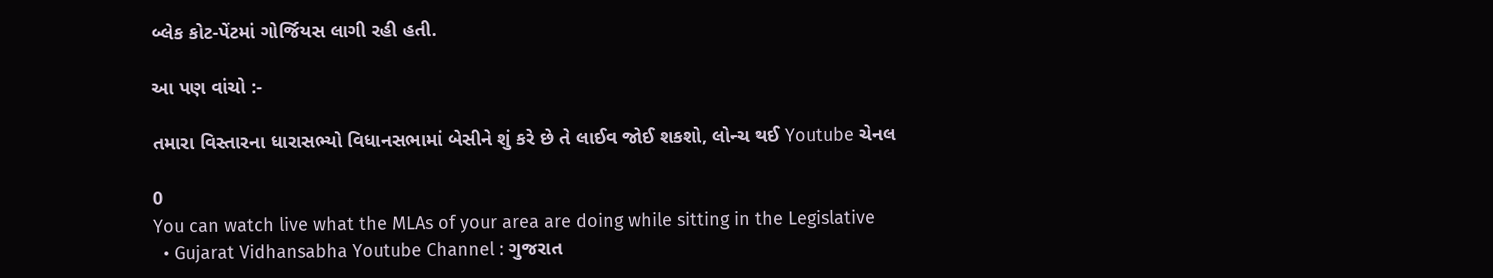બ્લેક કોટ-પેંટમાં ગોર્જિયસ લાગી રહી હતી.

આ પણ વાંચો :-

તમારા વિસ્તારના ધારાસભ્યો વિધાનસભામાં બેસીને શું કરે છે તે લાઈવ જોઈ શકશો, લોન્ચ થઈ Youtube ચેનલ

0
You can watch live what the MLAs of your area are doing while sitting in the Legislative
  • Gujarat Vidhansabha Youtube Channel : ગુજરાત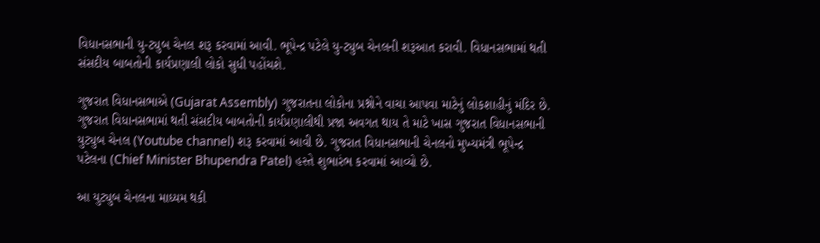વિધાનસભાની યુ-ટ્યુબ ચેનલ શરૂ કરવામાં આવી. ભૂપેન્દ્ર પટેલે યુ-ટ્યુબ ચેનલની શરૂઆત કરાવી. વિધાનસભામાં થતી સંસદીય બાબતોની કાર્યપ્રણાલી લોકો સુધી પહોંચશે.

ગુજરાત વિધાનસભાએ (Gujarat Assembly) ગુજરાતના લોકોના પ્રશ્નોને વાચા આપવા માટેનું લોકશાહીનું મંદિર છે. ગુજરાત વિધાનસભામાં થતી સંસદીય બાબતોની કાર્યપ્રણાલીથી પ્રજા અવગત થાય તે માટે ખાસ ગુજરાત વિધાનસભાની યુટ્યુબ ચેનલ (Youtube channel) શરૂ કરવામાં આવી છે. ગુજરાત વિધાનસભાની ચેનલનો મુખ્યમંત્રી ભૂપેન્દ્ર પટેલના (Chief Minister Bhupendra Patel) હસ્તે શુભારંભ કરવામાં આવ્યો છે.

આ યુટ્યુબ ચેનલના માધ્યમ થકી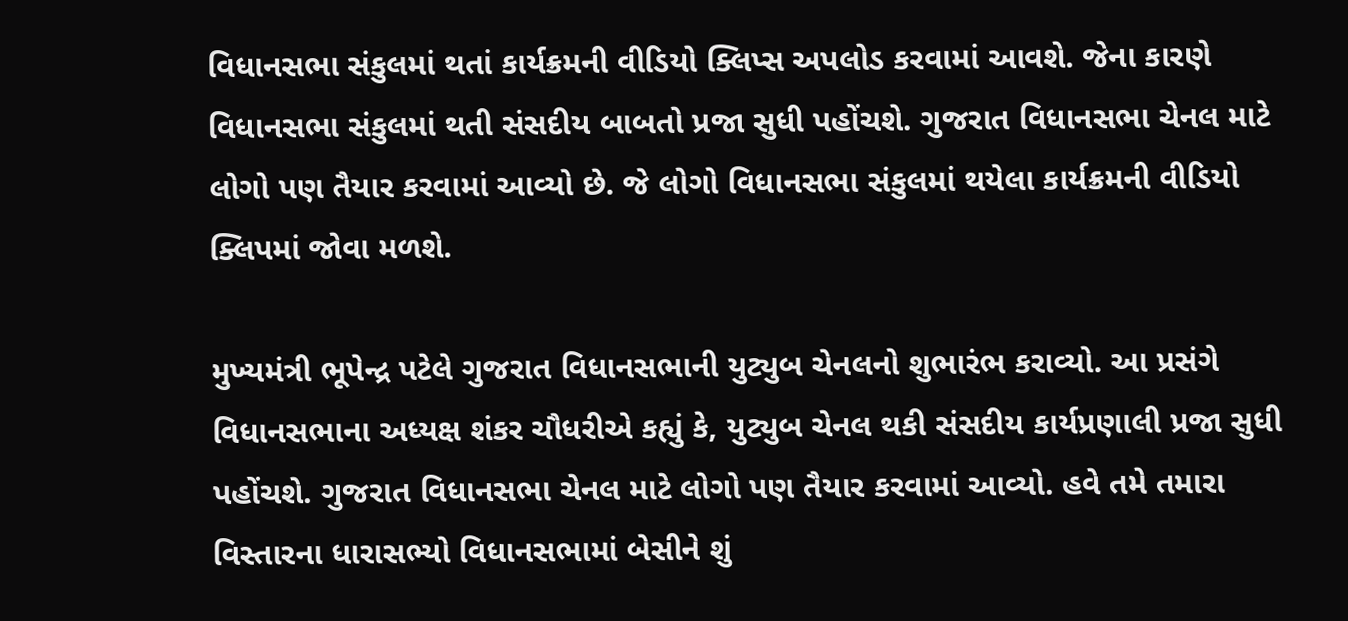વિધાનસભા સંકુલમાં થતાં કાર્યક્રમની વીડિયો ક્લિપ્સ અપલોડ કરવામાં આવશે. જેના કારણે વિધાનસભા સંકુલમાં થતી સંસદીય બાબતો પ્રજા સુધી પહોંચશે. ગુજરાત વિધાનસભા ચેનલ માટે લોગો પણ તૈયાર કરવામાં આવ્યો છે. જે લોગો વિધાનસભા સંકુલમાં થયેલા કાર્યક્રમની વીડિયો ક્લિપમાં જોવા મળશે.

મુખ્યમંત્રી ભૂપેન્દ્ર પટેલે ગુજરાત વિધાનસભાની યુટ્યુબ ચેનલનો શુભારંભ કરાવ્યો. આ પ્રસંગે વિધાનસભાના અધ્યક્ષ શંકર ચૌધરીએ કહ્યું કે, યુટ્યુબ ચેનલ થકી સંસદીય કાર્યપ્રણાલી પ્રજા સુધી પહોંચશે. ગુજરાત વિધાનસભા ચેનલ માટે લોગો પણ તૈયાર કરવામાં આવ્યો. હવે તમે તમારા વિસ્તારના ધારાસભ્યો વિધાનસભામાં બેસીને શું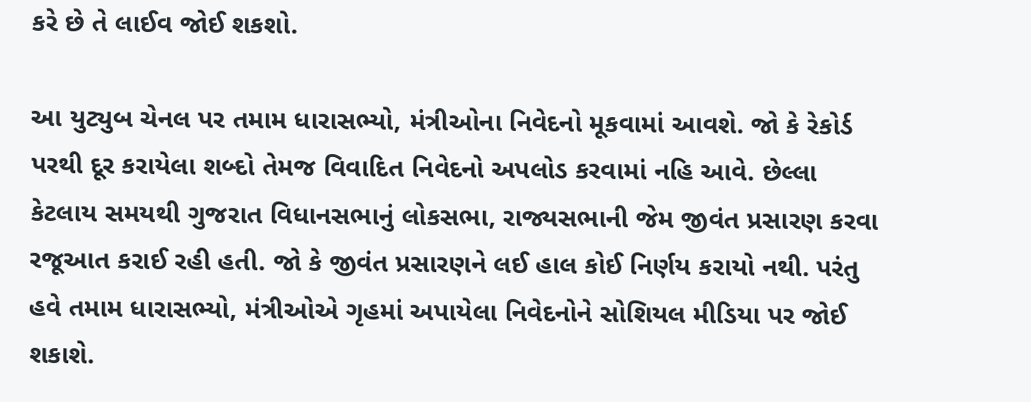કરે છે તે લાઈવ જોઈ શકશો.

આ યુટ્યુબ ચેનલ પર તમામ ધારાસભ્યો, મંત્રીઓના નિવેદનો મૂકવામાં આવશે. જો કે રેકોર્ડ પરથી દૂર કરાયેલા શબ્દો તેમજ વિવાદિત નિવેદનો અપલોડ કરવામાં નહિ આવે. છેલ્લા કેટલાય સમયથી ગુજરાત વિધાનસભાનું લોકસભા, રાજ્યસભાની જેમ જીવંત પ્રસારણ કરવા રજૂઆત કરાઈ રહી હતી. જો કે જીવંત પ્રસારણને લઈ હાલ કોઈ નિર્ણય કરાયો નથી. પરંતુ હવે તમામ ધારાસભ્યો, મંત્રીઓએ ગૃહમાં અપાયેલા નિવેદનોને સોશિયલ મીડિયા પર જોઈ શકાશે.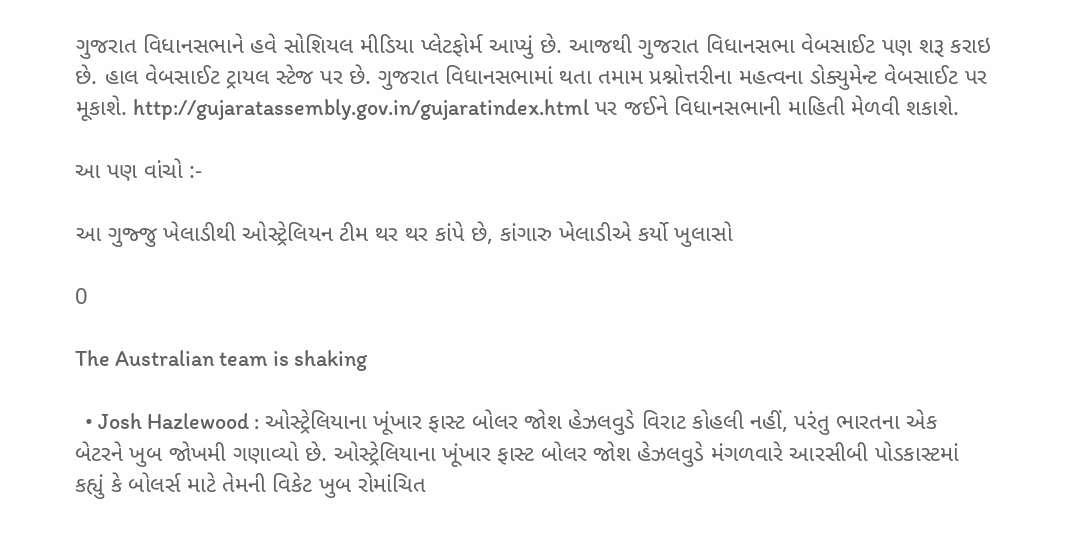ગુજરાત વિધાનસભાને હવે સોશિયલ મીડિયા પ્લેટફોર્મ આપ્યું છે. આજથી ગુજરાત વિધાનસભા વેબસાઈટ પણ શરૂ કરાઇ છે. હાલ વેબસાઈટ ટ્રાયલ સ્ટેજ પર છે. ગુજરાત વિધાનસભામાં થતા તમામ પ્રશ્નોત્તરીના મહત્વના ડોક્યુમેન્ટ વેબસાઈટ પર મૂકાશે. http://gujaratassembly.gov.in/gujaratindex.html પર જઈને વિધાનસભાની માહિતી મેળવી શકાશે.

આ પણ વાંચો :-

આ ગુજ્જુ ખેલાડીથી ઓસ્ટ્રેલિયન ટીમ થર થર કાંપે છે, કાંગારુ ખેલાડીએ કર્યો ખુલાસો

0

The Australian team is shaking

  • Josh Hazlewood : ઓસ્ટ્રેલિયાના ખૂંખાર ફાસ્ટ બોલર જોશ હેઝલવુડે વિરાટ કોહલી નહીં, પરંતુ ભારતના એક બેટરને ખુબ જોખમી ગણાવ્યો છે. ઓસ્ટ્રેલિયાના ખૂંખાર ફાસ્ટ બોલર જોશ હેઝલવુડે મંગળવારે આરસીબી પોડકાસ્ટમાં કહ્યું કે બોલર્સ માટે તેમની વિકેટ ખુબ રોમાંચિત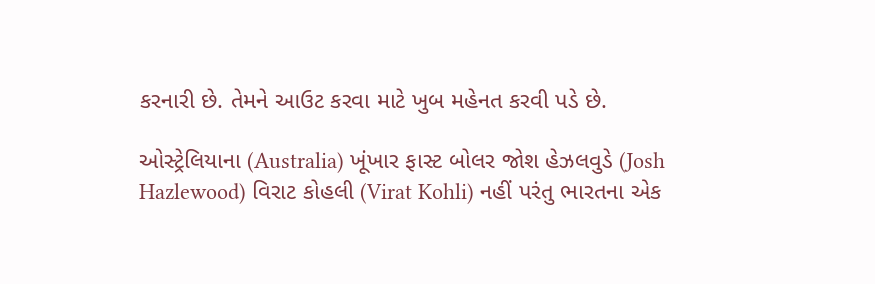કરનારી છે. તેમને આઉટ કરવા માટે ખુબ મહેનત કરવી પડે છે.

ઓસ્ટ્રેલિયાના (Australia) ખૂંખાર ફાસ્ટ બોલર જોશ હેઝલવુડે (Josh Hazlewood) વિરાટ કોહલી (Virat Kohli) નહીં પરંતુ ભારતના એક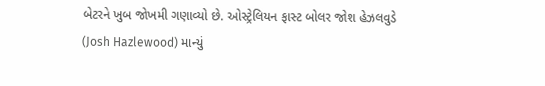બેટરને ખુબ જોખમી ગણાવ્યો છે. ઓસ્ટ્રેલિયન ફાસ્ટ બોલર જોશ હેઝલવુડે (Josh Hazlewood) માન્યું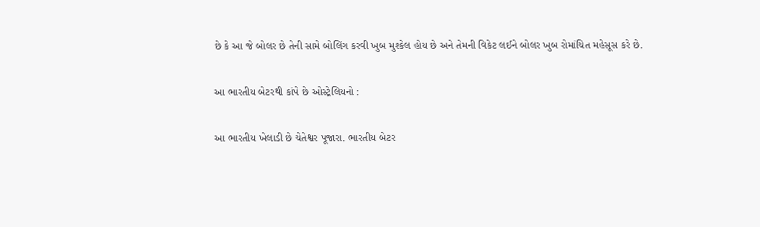છે કે આ જે બોલર છે તેની સામે બોલિંગ કરવી ખુબ મુશ્કેલ હોય છે અને તેમની વિકેટ લઈને બોલર ખુબ રોમાંચિત મહેસૂસ કરે છે.

આ ભારતીય બેટરથી કાંપે છે ઓસ્ટ્રેલિયનો :

આ ભારતીય ખેલાડી છે ચેતેશ્વર પૂજારા. ભારતીય બેટર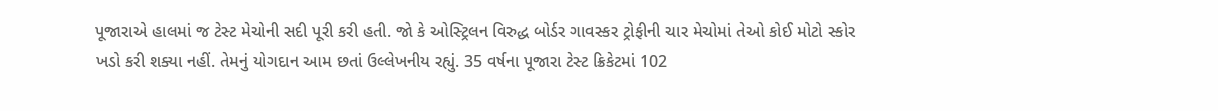પૂજારાએ હાલમાં જ ટેસ્ટ મેચોની સદી પૂરી કરી હતી. જો કે ઓસ્ટ્રિલન વિરુદ્ધ બોર્ડર ગાવસ્કર ટ્રોફીની ચાર મેચોમાં તેઓ કોઈ મોટો સ્કોર ખડો કરી શક્યા નહીં. તેમનું યોગદાન આમ છતાં ઉલ્લેખનીય રહ્યું. 35 વર્ષના પૂજારા ટેસ્ટ ક્રિકેટમાં 102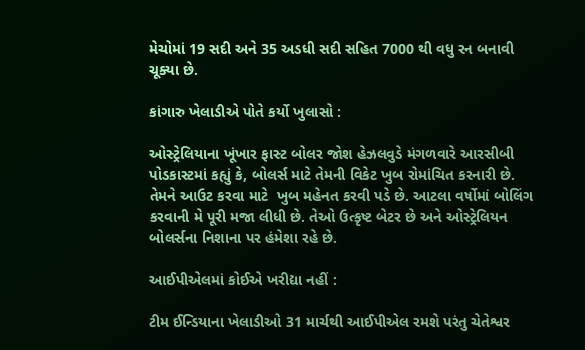મેચોમાં 19 સદી અને 35 અડધી સદી સહિત 7000 થી વધુ રન બનાવી ચૂક્યા છે.

કાંગારુ ખેલાડીએ પોતે કર્યો ખુલાસો :

ઓસ્ટ્રેલિયાના ખૂંખાર ફાસ્ટ બોલર જોશ હેઝલવુડે મંગળવારે આરસીબી પોડકાસ્ટમાં કહ્યું કે, બોલર્સ માટે તેમની વિકેટ ખુબ રોમાંચિત કરનારી છે. તેમને આઉટ કરવા માટે  ખુબ મહેનત કરવી પડે છે. આટલા વર્ષોમાં બોલિંગ કરવાની મે પૂરી મજા લીધી છે. તેઓ ઉત્કૃષ્ટ બેટર છે અને ઓસ્ટ્રેલિયન બોલર્સના નિશાના પર હંમેશા રહે છે.

આઈપીએલમાં કોઈએ ખરીદ્યા નહીં :

ટીમ ઈન્ડિયાના ખેલાડીઓ 31 માર્ચથી આઈપીએલ રમશે પરંતુ ચેતેશ્વર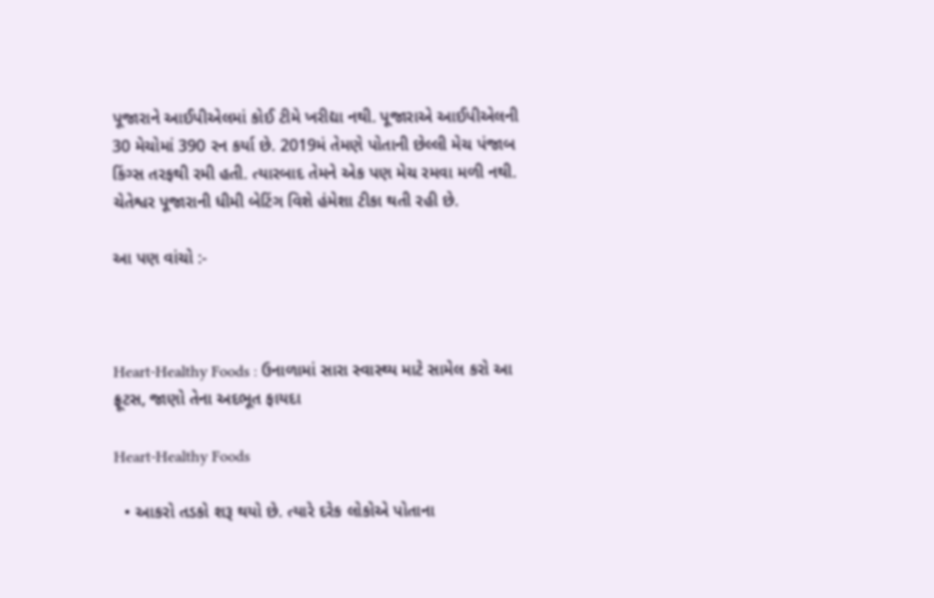પૂજારાને આઈપીએલમાં કોઈ ટીમે ખરીદ્યા નથી. પૂજારાએ આઈપીએલની 30 મેચોમાં 390 રન કર્યા છે. 2019મં તેમણે પોતાની છેલ્લી મેચ પંજાબ કિંગ્સ તરફથી રમી હતી. ત્યારબાદ તેમને એક પણ મેચ રમવા મળી નથી. ચેતેશ્વર પૂજારાની ધીમી બેટિંગ વિશે હંમેશા ટીકા થતી રહી છે.

આ પણ વાંચો :-



Heart-Healthy Foods : ઉનાળામાં સારા સ્વાસ્થ્ય માટે સામેલ કરો આ ફ્રૂટસ, જાણો તેના અદભૂત ફાયદા

Heart-Healthy Foods

  • આકરો તડકો શરૂ થયો છે. ત્યારે દરેક લોકોએ પોતાના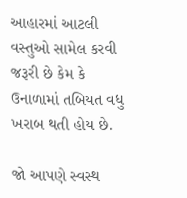આહારમાં આટલી વસ્તુઓ સામેલ કરવી જરૂરી છે કેમ કે ઉનાળામાં તબિયત વધુ ખરાબ થતી હોય છે.

જો આપણે સ્વસ્થ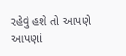રહેવું હશે તો આપણે આપણાં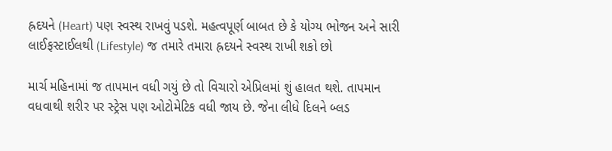હ્રદયને (Heart) પણ સ્વસ્થ રાખવું પડશે. મહત્વપૂર્ણ બાબત છે કે યોગ્ય ભોજન અને સારી લાઈફસ્ટાઈલથી (Lifestyle) જ તમારે તમારા હ્રદયને સ્વસ્થ રાખી શકો છો

માર્ચ મહિનામાં જ તાપમાન વધી ગયું છે તો વિચારો એપ્રિલમાં શું હાલત થશે. તાપમાન વધવાથી શરીર પર સ્ટ્રેસ પણ ઓટોમેટિક વધી જાય છે. જેના લીધે દિલને બ્લડ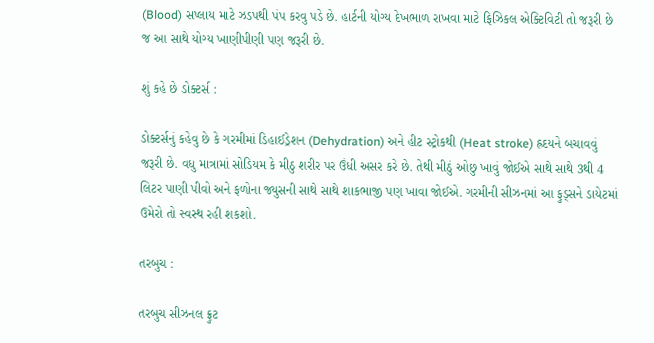(Blood) સપ્લાય માટે ઝડપથી પંપ કરવુ પડે છે. હાર્ટની યોગ્ય દેખભાળ રાખવા માટે ફિઝિકલ એક્ટિવિટી તો જરૂરી છે જ આ સાથે યોગ્ય ખાણીપીણી પણ જરૂરી છે.

શું કહે છે ડોક્ટર્સ :

ડોક્ટર્સનું કહેવુ છે કે ગરમીમાં ડિહાઈડ્રેશન (Dehydration) અને હીટ સ્ટ્રોકથી (Heat stroke) હ્રદયને બચાવવું જરૂરી છે. વધુ માત્રામાં સોડિયમ કે મીઠુ શરીર પર ઉંધી અસર કરે છે. તેથી મીઠું ઓછુ ખાવું જોઈએ સાથે સાથે 3થી 4 લિટર પાણી પીવો અને ફળોના જ્યુસની સાથે સાથે શાકભાજી પણ ખાવા જોઈએ. ગરમીની સીઝનમાં આ ફુડ્સને ડાયેટમાં ઉમેરો તો સ્વસ્થ રહી શકશો.

તરબુચ :

તરબુચ સીઝનલ ફ્રુટ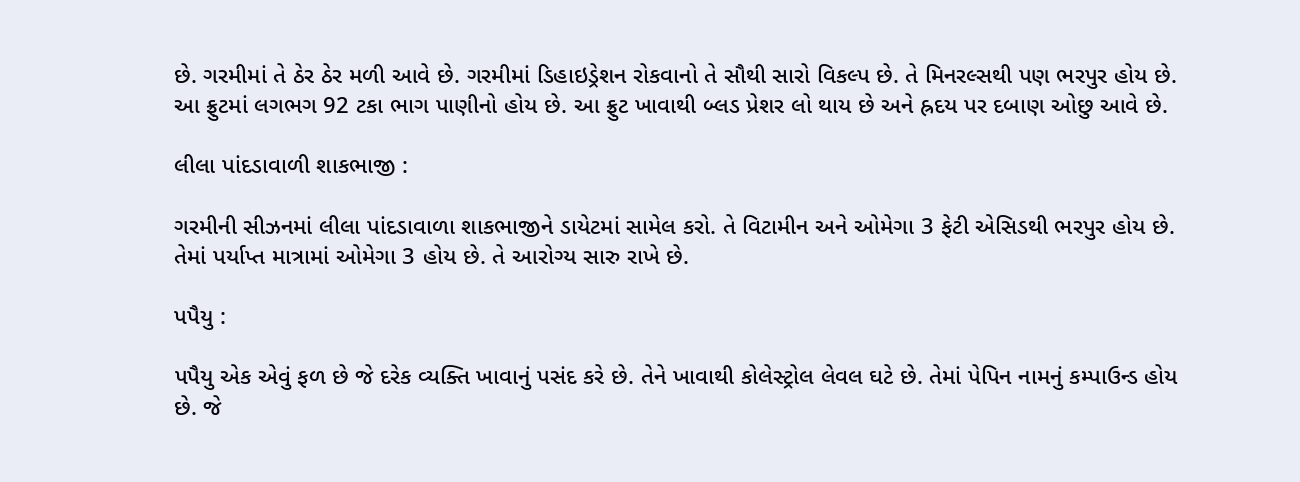છે. ગરમીમાં તે ઠેર ઠેર મળી આવે છે. ગરમીમાં ડિહાઇડ્રેશન રોકવાનો તે સૌથી સારો વિકલ્પ છે. તે મિનરલ્સથી પણ ભરપુર હોય છે. આ ફ્રુટમાં લગભગ 92 ટકા ભાગ પાણીનો હોય છે. આ ફ્રુટ ખાવાથી બ્લડ પ્રેશર લો થાય છે અને હ્રદય પર દબાણ ઓછુ આવે છે.

લીલા પાંદડાવાળી શાકભાજી :

ગરમીની સીઝનમાં લીલા પાંદડાવાળા શાકભાજીને ડાયેટમાં સામેલ કરો. તે વિટામીન અને ઓમેગા 3 ફેટી એસિડથી ભરપુર હોય છે. તેમાં પર્યાપ્ત માત્રામાં ઓમેગા 3 હોય છે. તે આરોગ્ય સારુ રાખે છે.

પપૈયુ :

પપૈયુ એક એવું ફળ છે જે દરેક વ્યક્તિ ખાવાનું પસંદ કરે છે. તેને ખાવાથી કોલેસ્ટ્રોલ લેવલ ઘટે છે. તેમાં પેપિન નામનું કમ્પાઉન્ડ હોય છે. જે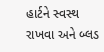હાર્ટને સ્વસ્થ રાખવા અને બ્લડ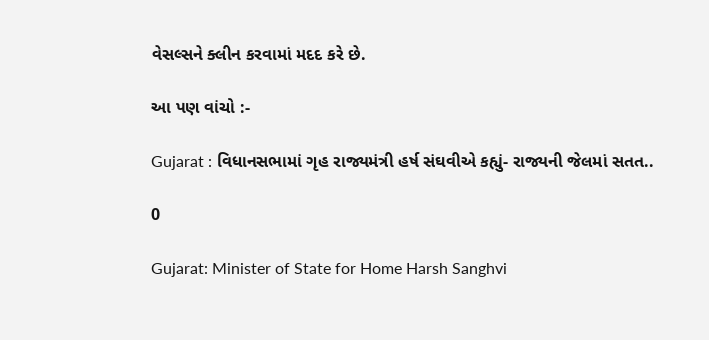વેસલ્સને ક્લીન કરવામાં મદદ કરે છે.

આ પણ વાંચો :-

Gujarat : વિધાનસભામાં ગૃહ રાજ્યમંત્રી હર્ષ સંઘવીએ કહ્યું- રાજ્યની જેલમાં સતત..

0

Gujarat: Minister of State for Home Harsh Sanghvi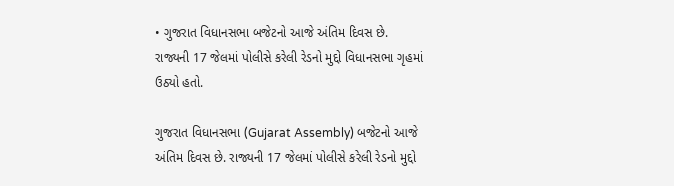• ગુજરાત વિધાનસભા બજેટનો આજે અંતિમ દિવસ છે. રાજ્યની 17 જેલમાં પોલીસે કરેલી રેડનો મુદ્દો વિધાનસભા ગૃહમાં ઉઠ્યો હતો.

ગુજરાત વિધાનસભા (Gujarat Assembly) બજેટનો આજે અંતિમ દિવસ છે. રાજ્યની 17 જેલમાં પોલીસે કરેલી રેડનો મુદ્દો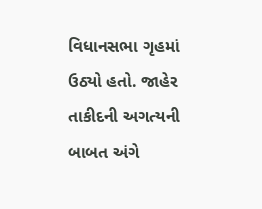વિધાનસભા ગૃહમાં ઉઠ્યો હતો. જાહેર તાકીદની અગત્યની બાબત અંગે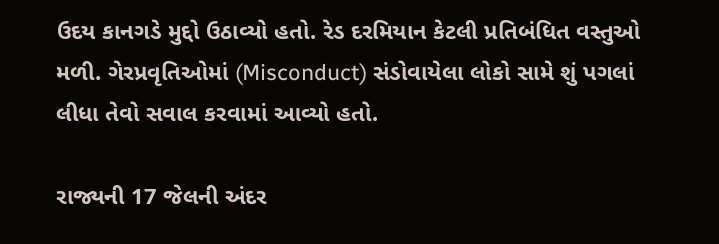ઉદય કાનગડે મુદ્દો ઉઠાવ્યો હતો. રેડ દરમિયાન કેટલી પ્રતિબંધિત વસ્તુઓ મળી. ગેરપ્રવૃતિઓમાં (Misconduct) સંડોવાયેલા લોકો સામે શું પગલાં લીધા તેવો સવાલ કરવામાં આવ્યો હતો.

રાજ્યની 17 જેલની અંદર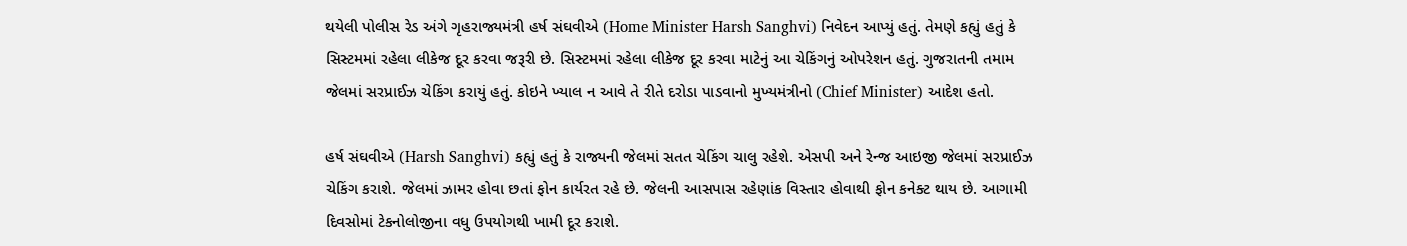થયેલી પોલીસ રેડ અંગે ગૃહરાજ્યમંત્રી હર્ષ સંઘવીએ (Home Minister Harsh Sanghvi) નિવેદન આપ્યું હતું. તેમણે કહ્યું હતું કે સિસ્ટમમાં રહેલા લીકેજ દૂર કરવા જરૂરી છે. સિસ્ટમમાં રહેલા લીકેજ દૂર કરવા માટેનું આ ચેકિંગનું ઓપરેશન હતું. ગુજરાતની તમામ જેલમાં સરપ્રાઈઝ ચેકિંગ કરાયું હતું. કોઇને ખ્યાલ ન આવે તે રીતે દરોડા પાડવાનો મુખ્યમંત્રીનો (Chief Minister) આદેશ હતો.

હર્ષ સંઘવીએ (Harsh Sanghvi) કહ્યું હતું કે રાજ્યની જેલમાં સતત ચેકિંગ ચાલુ રહેશે. એસપી અને રેન્જ આઇજી જેલમાં સરપ્રાઈઝ ચેકિંગ કરાશે. જેલમાં ઝામર હોવા છતાં ફોન કાર્યરત રહે છે. જેલની આસપાસ રહેણાંક વિસ્તાર હોવાથી ફોન કનેક્ટ થાય છે. આગામી દિવસોમાં ટેકનોલોજીના વધુ ઉપયોગથી ખામી દૂર કરાશે.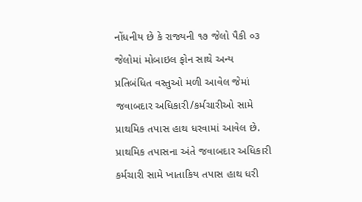નોંધનીય છે કે રાજ્યની ૧૭ જેલો પૈકી ૦૩ જેલોમાં મોબાઇલ ફોન સાથે અન્ય પ્રતિબંધિત વસ્તુઓ મળી આવેલ જેમાં જવાબદાર અધિકારી/કર્મચારીઓ સામે પ્રાથમિક તપાસ હાથ ધરવામાં આવેલ છે. પ્રાથમિક તપાસના અંતે જવાબદાર અધિકારી કર્મચારી સામે ખાતાકિય તપાસ હાથ ધરી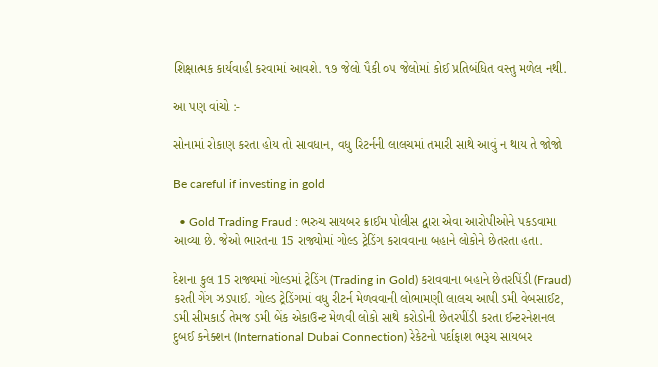શિક્ષાત્મક કાર્યવાહી કરવામાં આવશે. ૧૭ જેલો પૈકી ૦૫ જેલોમાં કોઈ પ્રતિબંધિત વસ્તુ મળેલ નથી.

આ પણ વાંચો :-

સોનામાં રોકાણ કરતા હોય તો સાવધાન, વધુ રિટર્નની લાલચમાં તમારી સાથે આવું ન થાય તે જોજો

Be careful if investing in gold

  • Gold Trading Fraud : ભરુચ સાયબર ક્રાઈમ પોલીસ દ્વારા એવા આરોપીઓને પકડવામા આવ્યા છે. જેઓ ભારતના 15 રાજ્યોમાં ગોલ્ડ ટ્રેડિંગ કરાવવાના બહાને લોકોને છેતરતા હતા.

દેશના કુલ 15 રાજ્યમાં ગોલ્ડમાં ટ્રેડિંગ (Trading in Gold) કરાવવાના બહાને છેતરપિંડી (Fraud) કરતી ગેંગ ઝડપાઈ. ગોલ્ડ ટ્રેડિંગમાં વધુ રીટર્ન મેળવવાની લોભામણી લાલચ આપી ડમી વેબસાઈટ, ડમી સીમકાર્ડ તેમજ ડમી બેંક એકાઉન્ટ મેળવી લોકો સાથે કરોડોની છેતરપીંડી કરતા ઈન્ટરનેશનલ દુબઈ કનેક્શન (International Dubai Connection) રેકેટનો પર્દાફાશ ભરૂચ સાયબર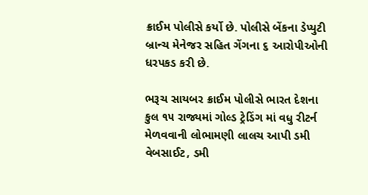ક્રાઈમ પોલીસે કર્યો છે. પોલીસે બેંકના ડેપ્યુટી બ્રાન્ચ મેનેજર સહિત ગેંગના ૬ આરોપીઓની ધરપકડ કરી છે.

ભરૂચ સાયબર ક્રાઈમ પોલીસે ભારત દેશના કુલ ૧૫ રાજ્યમાં ગોલ્ડ ટ્રેડિંગ માં વધુ રીટર્ન મેળવવાની લોભામણી લાલચ આપી ડમી વેબસાઈટ, ડમી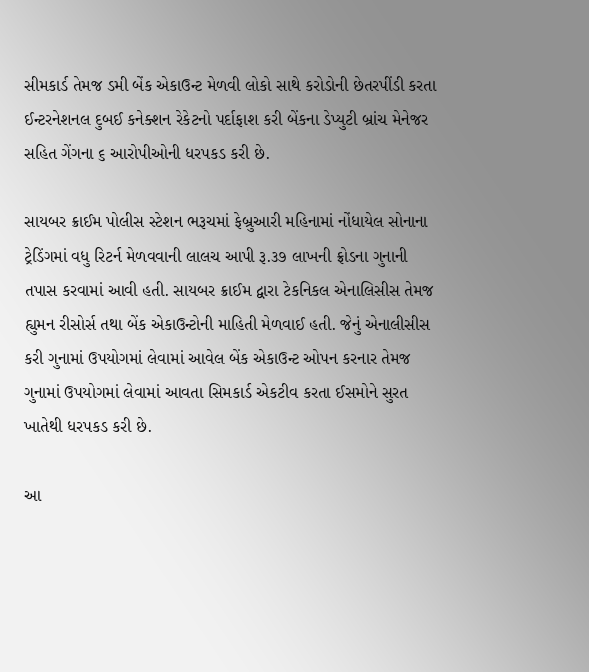સીમકાર્ડ તેમજ ડમી બેંક એકાઉન્ટ મેળવી લોકો સાથે કરોડોની છેતરપીંડી કરતા ઈન્ટરનેશનલ દુબઈ કનેક્શન રેકેટનો પર્દાફાશ કરી બેંકના ડેપ્યુટી બ્રાંચ મેનેજર સહિત ગેંગના ૬ આરોપીઓની ધરપકડ કરી છે.

સાયબર ક્રાઈમ પોલીસ સ્ટેશન ભરૂચમાં ફેબ્રુઆરી મહિનામાં નોંધાયેલ સોનાના ટ્રેડિંગમાં વધુ રિટર્ન મેળવવાની લાલચ આપી રૂ.૩૭ લાખની ફ્રોડના ગુનાની તપાસ કરવામાં આવી હતી. સાયબર ક્રાઈમ દ્વારા ટેકનિકલ એનાલિસીસ તેમજ હ્યુમન રીસોર્સ તથા બેંક એકાઉન્ટોની માહિતી મેળવાઈ હતી. જેનું એનાલીસીસ કરી ગુનામાં ઉપયોગમાં લેવામાં આવેલ બેંક એકાઉન્ટ ઓપન કરનાર તેમજ ગુનામાં ઉપયોગમાં લેવામાં આવતા સિમકાર્ડ એકટીવ કરતા ઈસમોને સુરત ખાતેથી ધરપકડ કરી છે.

આ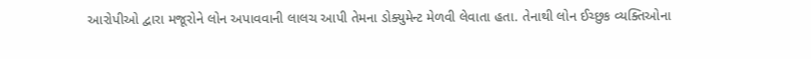આરોપીઓ દ્વારા મજૂરોને લોન અપાવવાની લાલચ આપી તેમના ડોક્યુમેન્ટ મેળવી લેવાતા હતા. તેનાથી લોન ઈચ્છુક વ્યક્તિઓના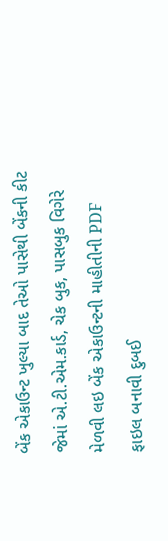બેંક એકાઉન્ટ ખુલ્યા બાદ તેઓ પાસેથી બેંકની કીટ જેમાં એ.ટી.એમ.કાર્ડ, ચેક બુક, પાસબુક વિગેરે મેળવી લઇ બેંક એકાઉન્ટની માહીતીની PDF ફાઇલ બનાવી દુબઈ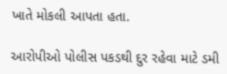ખાતે મોકલી આપતા હતા.

આરોપીઓ પોલીસ પકડથી દુર રહેવા માટે ડમી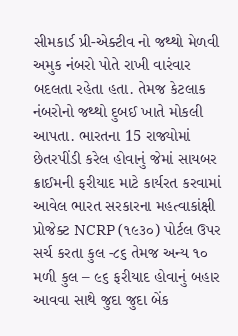સીમકાર્ડ પ્રી-એક્ટીવ નો જથ્થો મેળવી અમુક નંબરો પોતે રાખી વારંવાર બદલતા રહેતા હતા. તેમજ કેટલાક નંબરોનો જથ્થો દુબઈ ખાતે મોકલી આપતા. ભારતના 15 રાજ્યોમાં છેતરપીંડી કરેલ હોવાનું જેમાં સાયબર ક્રાઈમની ફરીયાદ માટે કાર્યરત કરવામાં આવેલ ભારત સરકારના મહત્વાકાંક્ષી પ્રોજેક્ટ NCRP (૧૯૩૦) પોર્ટલ ઉપર સર્ચ કરતા કુલ -૮૬ તેમજ અન્ય ૧૦ મળી કુલ – ૯૬ ફરીયાદ હોવાનું બહાર આવવા સાથે જુદા જુદા બેંક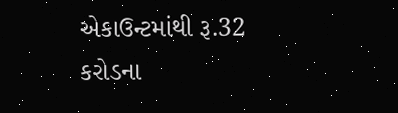એકાઉન્ટમાંથી રૂ.32 કરોડના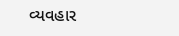વ્યવહાર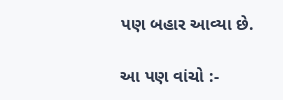પણ બહાર આવ્યા છે.

આ પણ વાંચો :-